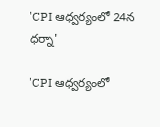'CPI ఆధ్వర్యంలో 24న ధర్నా'

'CPI ఆధ్వర్యంలో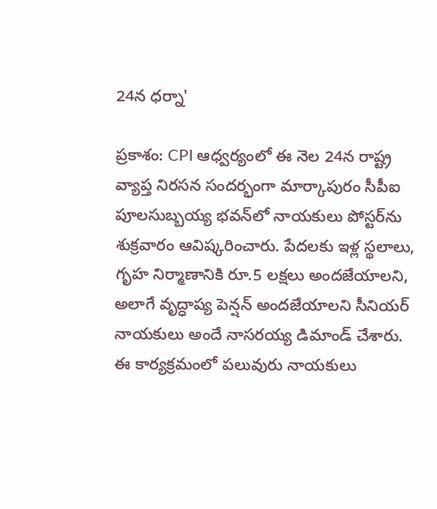24న ధర్నా'

ప్రకాశం: CPI ఆధ్వర్యంలో ఈ నెల 24న రాష్ట్ర వ్యాప్త నిరసన సందర్భంగా మార్కాపురం సీపీఐ పూలసుబ్బయ్య భవన్‌లో నాయకులు పోస్టర్‌ను శుక్రవారం ఆవిష్కరించారు. పేదలకు ఇళ్ల స్థలాలు, గృహ నిర్మాణానికి రూ.5 లక్షలు అందజేయాలని, అలాగే వృద్ధాప్య పెన్షన్ అందజేయాలని సీనియర్ నాయకులు అందే నాసరయ్య డిమాండ్ చేశారు. ఈ కార్యక్రమంలో పలువురు నాయకులు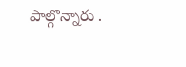పాల్గొన్నారు .